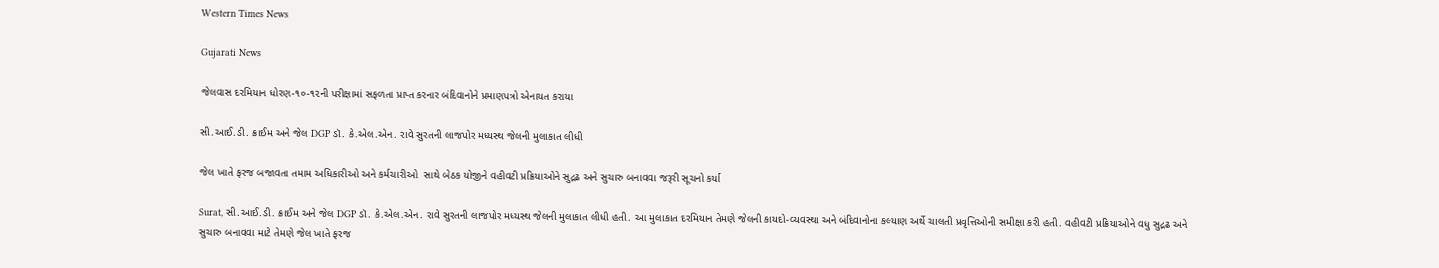Western Times News

Gujarati News

જેલવાસ દરમિયાન ધોરણ-૧૦-૧૨ની પરીક્ષામાં સફળતા પ્રાપ્ત કરનાર બંદિવાનોને પ્રમાણપત્રો એનાયત કરાયા

સી.આઈ.ડી. ક્રાઈમ અને જેલ DGP ડૉ. કે.એલ.એન. રાવે સુરતની લાજપોર મધ્યસ્થ જેલની મુલાકાત લીધી

જેલ ખાતે ફરજ બજાવતા તમામ અધિકારીઓ અને કર્મચારીઓ  સાથે બેઠક યોજીને વહીવટી પ્રક્રિયાઓને સુદ્રઢ અને સુચારુ બનાવવા જરૂરી સૂચનો કર્યા

Surat, સી.આઈ.ડી. ક્રાઈમ અને જેલ DGP ડૉ. કે.એલ.એન. રાવે સુરતની લાજપોર મધ્યસ્થ જેલની મુલાકાત લીધી હતી. આ મુલાકાત દરમિયાન તેમણે જેલની કાયદો-વ્યવસ્થા અને બંદિવાનોના કલ્યાણ અર્થે ચાલતી પ્રવૃત્તિઓની સમીક્ષા કરી હતી. વહીવટી પ્રક્રિયાઓને વધુ સુદ્રઢ અને સુચારુ બનાવવા માટે તેમણે જેલ ખાતે ફરજ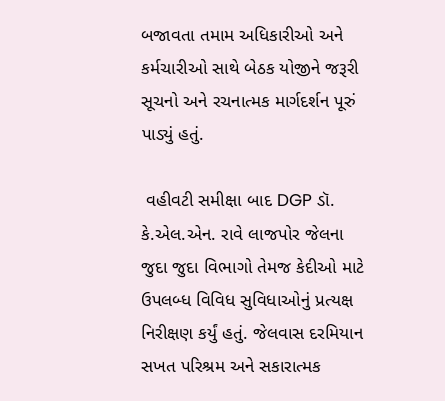બજાવતા તમામ અધિકારીઓ અને કર્મચારીઓ સાથે બેઠક યોજીને જરૂરી સૂચનો અને રચનાત્મક માર્ગદર્શન પૂરું પાડ્યું હતું.

 વહીવટી સમીક્ષા બાદ DGP ડૉ. કે.એલ.એન. રાવે લાજપોર જેલના જુદા જુદા વિભાગો તેમજ કેદીઓ માટે ઉપલબ્ધ વિવિધ સુવિધાઓનું પ્રત્યક્ષ નિરીક્ષણ કર્યું હતું. જેલવાસ દરમિયાન સખત પરિશ્રમ અને સકારાત્મક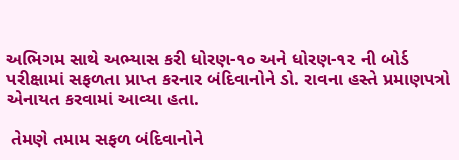અભિગમ સાથે અભ્યાસ કરી ધોરણ-૧૦ અને ધોરણ-૧૨ ની બોર્ડ પરીક્ષામાં સફળતા પ્રાપ્ત કરનાર બંદિવાનોને ડો. રાવના હસ્તે પ્રમાણપત્રો એનાયત કરવામાં આવ્યા હતા.

 તેમણે તમામ સફળ બંદિવાનોને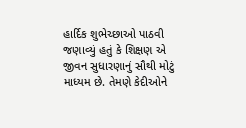હાર્દિક શુભેચ્છાઓ પાઠવી જણાવ્યું હતું કે શિક્ષણ એ જીવન સુધારણાનું સૌથી મોટું માધ્યમ છે. તેમણે કેદીઓને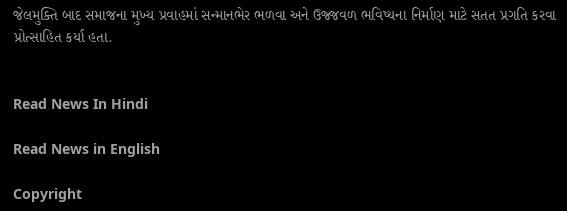જેલમુક્તિ બાદ સમાજના મુખ્ય પ્રવાહમાં સન્માનભેર ભળવા અને ઉજ્જવળ ભવિષ્યના નિર્માણ માટે સતત પ્રગતિ કરવા પ્રોત્સાહિત કર્યા હતા.


Read News In Hindi

Read News in English

Copyright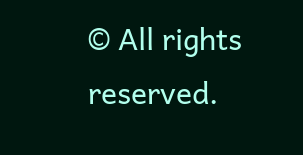© All rights reserved.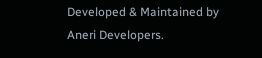Developed & Maintained by Aneri Developers.